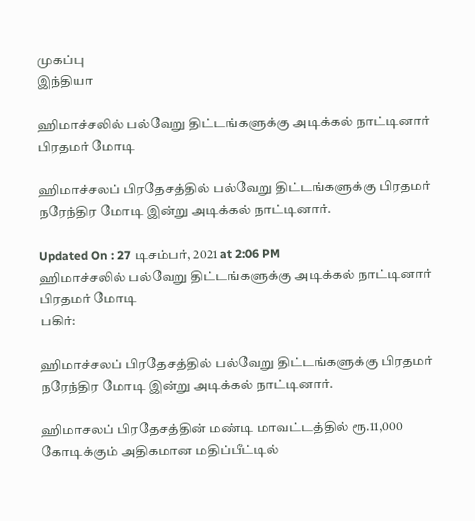முகப்பு
இந்தியா

ஹிமாச்சலில் பல்வேறு திட்டங்களுக்கு அடிக்கல் நாட்டினார் பிரதமர் மோடி

ஹிமாச்சலப் பிரதேசத்தில் பல்வேறு திட்டங்களுக்கு பிரதமர் நரேந்திர மோடி இன்று அடிக்கல் நாட்டினார்.

Updated On : 27 டிசம்பர், 2021 at 2:06 PM
ஹிமாச்சலில் பல்வேறு திட்டங்களுக்கு அடிக்கல் நாட்டினார் பிரதமர் மோடி
பகிர்:

ஹிமாச்சலப் பிரதேசத்தில் பல்வேறு திட்டங்களுக்கு பிரதமர் நரேந்திர மோடி இன்று அடிக்கல் நாட்டினார்.

ஹிமாசலப் பிரதேசத்தின் மண்டி மாவட்டத்தில் ரூ.11,000 கோடிக்கும் அதிகமான மதிப்பீட்டில்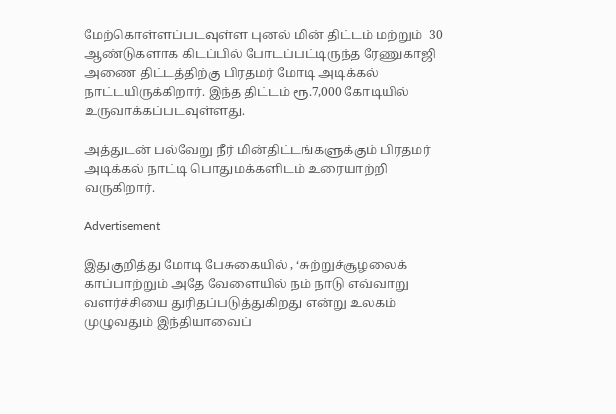மேற்கொள்ளப்படவுள்ள புனல் மின் திட்டம் மற்றும்  30 ஆண்டுகளாக கிடப்பில் போடப்பட்டிருந்த ரேணுகாஜி அணை திட்டத்திற்கு பிரதமர் மோடி அடிக்கல் நாட்டயிருக்கிறார். இந்த திட்டம் ரூ.7,000 கோடியில் உருவாக்கப்படவுள்ளது.

அத்துடன் பல்வேறு நீர் மின்திட்டங்களுக்கும் பிரதமர் அடிக்கல் நாட்டி பொதுமக்களிடம் உரையாற்றி வருகிறார்.

Advertisement

இதுகுறித்து மோடி பேசுகையில் , ‘சுற்றுச்சூழலைக் காப்பாற்றும் அதே வேளையில் நம் நாடு எவ்வாறு வளர்ச்சியை துரிதப்படுத்துகிறது என்று உலகம் முழுவதும் இந்தியாவைப்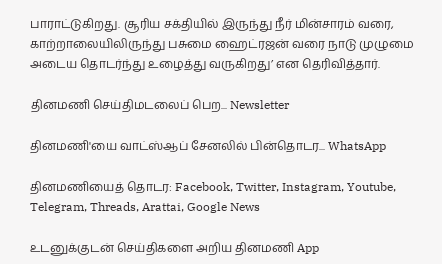பாராட்டுகிறது. சூரிய சக்தியில் இருந்து நீர் மின்சாரம் வரை, காற்றாலையிலிருந்து பசுமை ஹைட்ரஜன் வரை நாடு முழுமை அடைய தொடர்ந்து உழைத்து வருகிறது’ என தெரிவித்தார்.

தினமணி செய்திமடலைப் பெற... Newsletter

தினமணி'யை வாட்ஸ்ஆப் சேனலில் பின்தொடர... WhatsApp

தினமணியைத் தொடர: Facebook, Twitter, Instagram, Youtube, Telegram, Threads, Arattai, Google News

உடனுக்குடன் செய்திகளை அறிய தினமணி App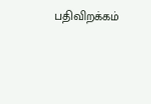பதிவிறக்கம்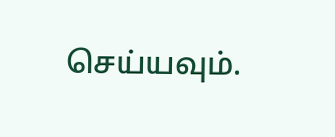செய்யவும்.